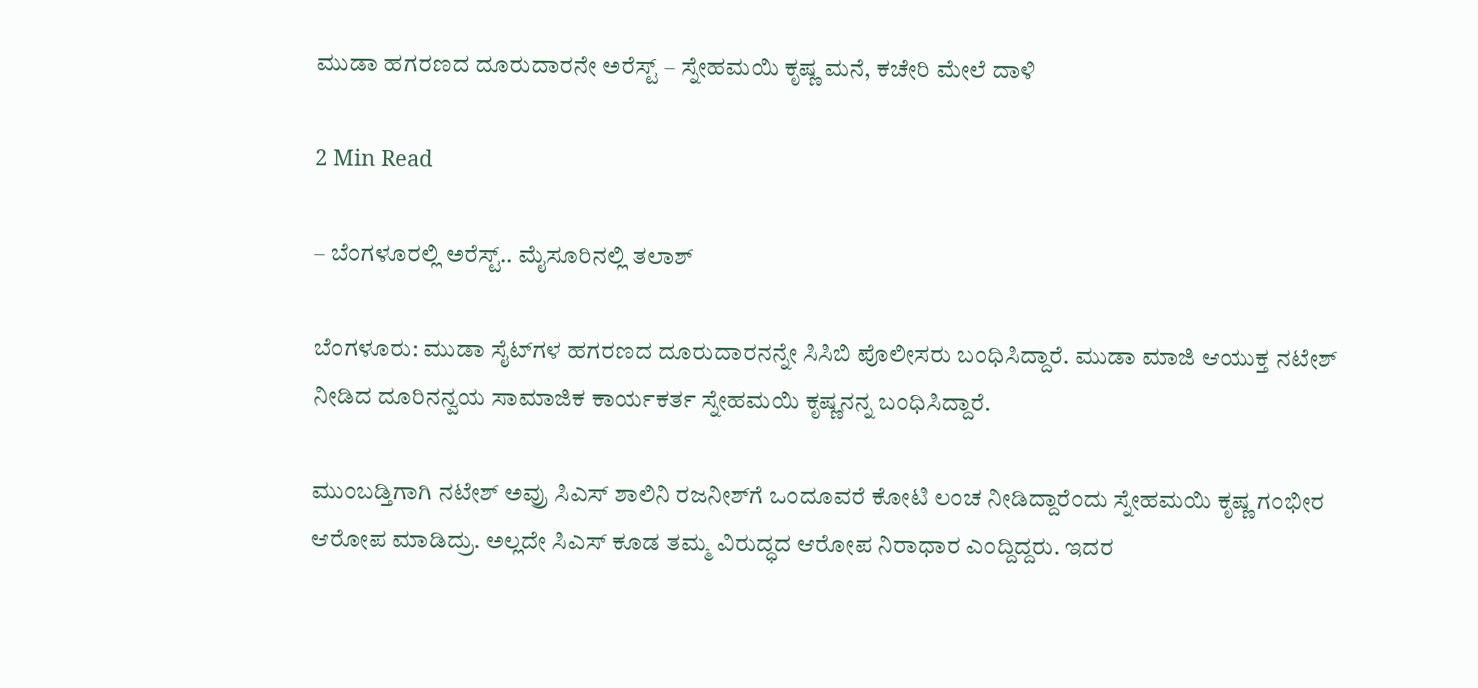ಮುಡಾ ಹಗರಣದ ದೂರುದಾರನೇ ಅರೆಸ್ಟ್ – ಸ್ನೇಹಮಯಿ ಕೃಷ್ಣ ಮನೆ, ಕಚೇರಿ ಮೇಲೆ ದಾಳಿ

2 Min Read

– ಬೆಂಗಳೂರಲ್ಲಿ ಅರೆಸ್ಟ್.. ಮೈಸೂರಿನಲ್ಲಿ ತಲಾಶ್

ಬೆಂಗಳೂರು: ಮುಡಾ ಸೈಟ್‌ಗಳ ಹಗರಣದ ದೂರುದಾರನನ್ನೇ ಸಿಸಿಬಿ ಪೊಲೀಸರು ಬಂಧಿಸಿದ್ದಾರೆ. ಮುಡಾ ಮಾಜಿ ಆಯುಕ್ತ ನಟೇಶ್ ನೀಡಿದ ದೂರಿನನ್ವಯ ಸಾಮಾಜಿಕ ಕಾರ್ಯಕರ್ತ ಸ್ನೇಹಮಯಿ ಕೃಷ್ಣನನ್ನ ಬಂಧಿಸಿದ್ದಾರೆ.

ಮುಂಬಡ್ತಿಗಾಗಿ ನಟೇಶ್ ಅವ್ರು ಸಿಎಸ್ ಶಾಲಿನಿ ರಜನೀಶ್‌ಗೆ ಒಂದೂವರೆ ಕೋಟಿ ಲಂಚ ನೀಡಿದ್ದಾರೆಂದು ಸ್ನೇಹಮಯಿ ಕೃಷ್ಣ ಗಂಭೀರ ಆರೋಪ ಮಾಡಿದ್ರು. ಅಲ್ಲದೇ ಸಿಎಸ್ ಕೂಡ ತಮ್ಮ ವಿರುದ್ಧದ ಆರೋಪ ನಿರಾಧಾರ ಎಂದ್ದಿದ್ದರು. ಇದರ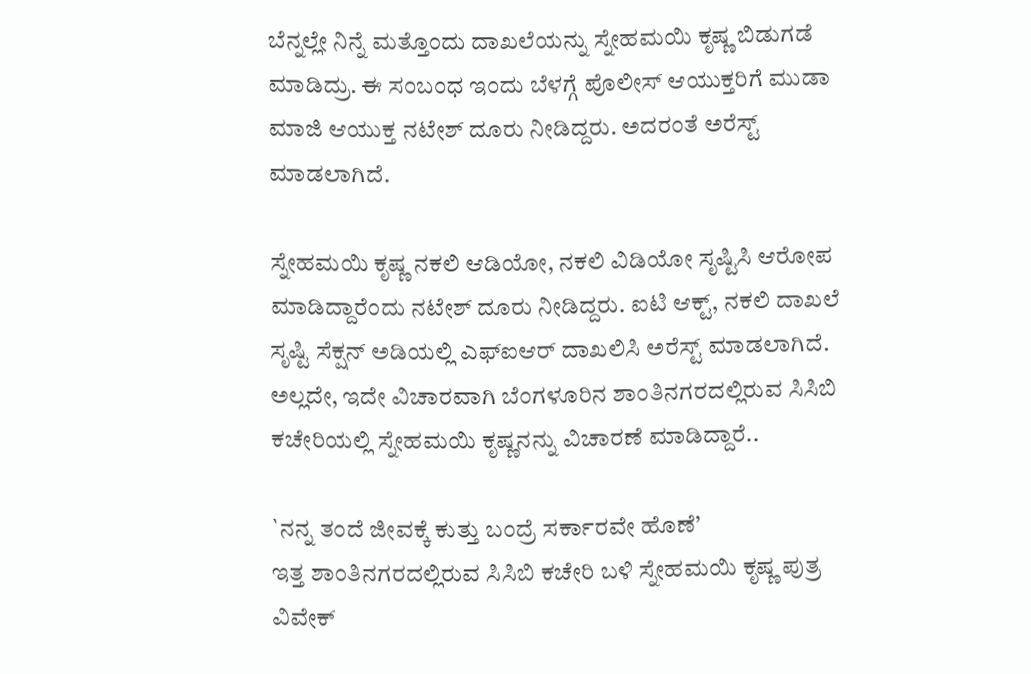ಬೆನ್ನಲ್ಲೇ ನಿನ್ನೆ ಮತ್ತೊಂದು ದಾಖಲೆಯನ್ನು ಸ್ನೇಹಮಯಿ ಕೃಷ್ಣ ಬಿಡುಗಡೆ ಮಾಡಿದ್ರು. ಈ ಸಂಬಂಧ ಇಂದು ಬೆಳಗ್ಗೆ ಪೊಲೀಸ್ ಆಯುಕ್ತರಿಗೆ ಮುಡಾ ಮಾಜಿ ಆಯುಕ್ತ ನಟೇಶ್ ದೂರು ನೀಡಿದ್ದರು. ಅದರಂತೆ ಅರೆಸ್ಟ್ ಮಾಡಲಾಗಿದೆ.

ಸ್ನೇಹಮಯಿ ಕೃಷ್ಣ ನಕಲಿ ಆಡಿಯೋ, ನಕಲಿ ವಿಡಿಯೋ ಸೃಷ್ಟಿಸಿ ಆರೋಪ ಮಾಡಿದ್ದಾರೆಂದು ನಟೇಶ್ ದೂರು ನೀಡಿದ್ದರು. ಐಟಿ ಆಕ್ಟ್, ನಕಲಿ ದಾಖಲೆ ಸೃಷ್ಟಿ ಸೆಕ್ಷನ್ ಅಡಿಯಲ್ಲಿ ಎಫ್‌ಐಆರ್ ದಾಖಲಿಸಿ ಅರೆಸ್ಟ್ ಮಾಡಲಾಗಿದೆ. ಅಲ್ಲದೇ, ಇದೇ ವಿಚಾರವಾಗಿ ಬೆಂಗಳೂರಿನ ಶಾಂತಿನಗರದಲ್ಲಿರುವ ಸಿಸಿಬಿ ಕಚೇರಿಯಲ್ಲಿ ಸ್ನೇಹಮಯಿ ಕೃಷ್ಣನನ್ನು ವಿಚಾರಣೆ ಮಾಡಿದ್ದಾರೆ..

`ನನ್ನ ತಂದೆ ಜೀವಕ್ಕೆ ಕುತ್ತು ಬಂದ್ರೆ ಸರ್ಕಾರವೇ ಹೊಣೆ’
ಇತ್ತ ಶಾಂತಿನಗರದಲ್ಲಿರುವ ಸಿಸಿಬಿ ಕಚೇರಿ ಬಳಿ ಸ್ನೇಹಮಯಿ ಕೃಷ್ಣ ಪುತ್ರ ವಿವೇಕ್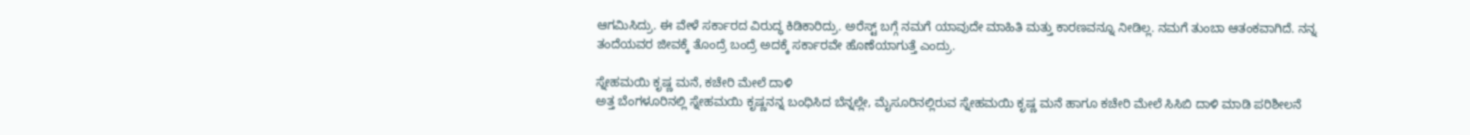ಆಗಮಿಸಿದ್ರು. ಈ ವೇಳೆ ಸರ್ಕಾರದ ವಿರುದ್ಧ ಕಿಡಿಕಾರಿದ್ರು. ಅರೆಸ್ಟ್ ಬಗ್ಗೆ ನಮಗೆ ಯಾವುದೇ ಮಾಹಿತಿ ಮತ್ತು ಕಾರಣವನ್ನೂ ನೀಡಿಲ್ಲ. ನಮಗೆ ತುಂಬಾ ಆತಂಕವಾಗಿದೆ. ನನ್ನ ತಂದೆಯವರ ಜೀವಕ್ಕೆ ತೊಂದ್ರೆ ಬಂದ್ರೆ ಅದಕ್ಕೆ ಸರ್ಕಾರವೇ ಹೊಣೆಯಾಗುತ್ತೆ ಎಂದ್ರು.

ಸ್ನೇಹಮಯಿ ಕೃಷ್ಣ ಮನೆ, ಕಚೇರಿ ಮೇಲೆ ದಾಳಿ
ಅತ್ತ ಬೆಂಗಳೂರಿನಲ್ಲಿ ಸ್ನೇಹಮಯಿ ಕೃಷ್ಣನನ್ನ ಬಂಧಿಸಿದ ಬೆನ್ನಲ್ಲೇ, ಮೈಸೂರಿನಲ್ಲಿರುವ ಸ್ನೇಹಮಯಿ ಕೃಷ್ಣ ಮನೆ ಹಾಗೂ ಕಚೇರಿ ಮೇಲೆ ಸಿಸಿಬಿ ದಾಳಿ ಮಾಡಿ ಪರಿಶೀಲನೆ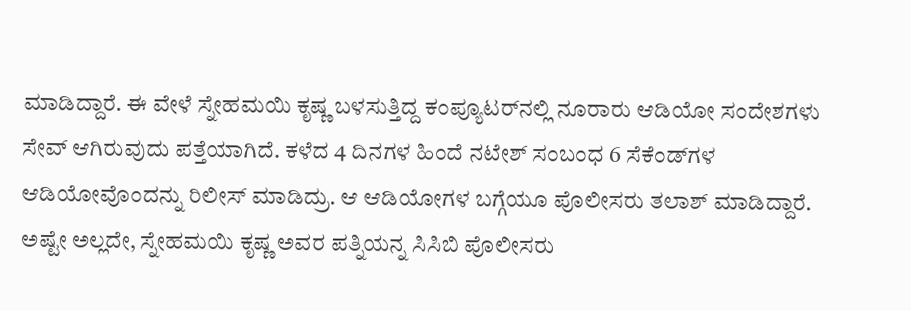ಮಾಡಿದ್ದಾರೆ. ಈ ವೇಳೆ ಸ್ನೇಹಮಯಿ ಕೃಷ್ಣ ಬಳಸುತ್ತಿದ್ದ ಕಂಪ್ಯೂಟರ್‌ನಲ್ಲಿ ನೂರಾರು ಆಡಿಯೋ ಸಂದೇಶಗಳು ಸೇವ್ ಆಗಿರುವುದು ಪತ್ತೆಯಾಗಿದೆ. ಕಳೆದ 4 ದಿನಗಳ ಹಿಂದೆ ನಟೇಶ್ ಸಂಬಂಧ 6 ಸೆಕೆಂಡ್‌ಗಳ ಆಡಿಯೋವೊಂದನ್ನು ರಿಲೀಸ್ ಮಾಡಿದ್ರು. ಆ ಆಡಿಯೋಗಳ ಬಗ್ಗೆಯೂ ಪೊಲೀಸರು ತಲಾಶ್ ಮಾಡಿದ್ದಾರೆ. ಅಷ್ಟೇ ಅಲ್ಲದೇ, ಸ್ನೇಹಮಯಿ ಕೃಷ್ಣ ಅವರ ಪತ್ನಿಯನ್ನ ಸಿಸಿಬಿ ಪೊಲೀಸರು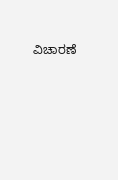ವಿಚಾರಣೆ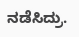ನಡೆಸಿದ್ರು.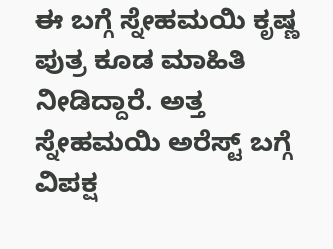ಈ ಬಗ್ಗೆ ಸ್ನೇಹಮಯಿ ಕೃಷ್ಣ ಪುತ್ರ ಕೂಡ ಮಾಹಿತಿ ನೀಡಿದ್ದಾರೆ. ಅತ್ತ ಸ್ನೇಹಮಯಿ ಅರೆಸ್ಟ್ ಬಗ್ಗೆ ವಿಪಕ್ಷ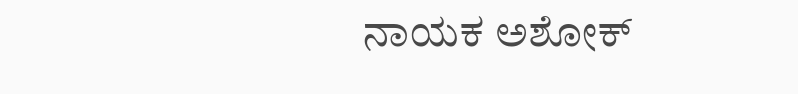ನಾಯಕ ಅಶೋಕ್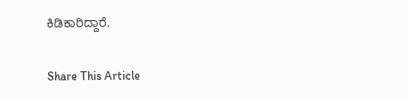ಕಿಡಿಕಾರಿದ್ದಾರೆ.

Share This Article